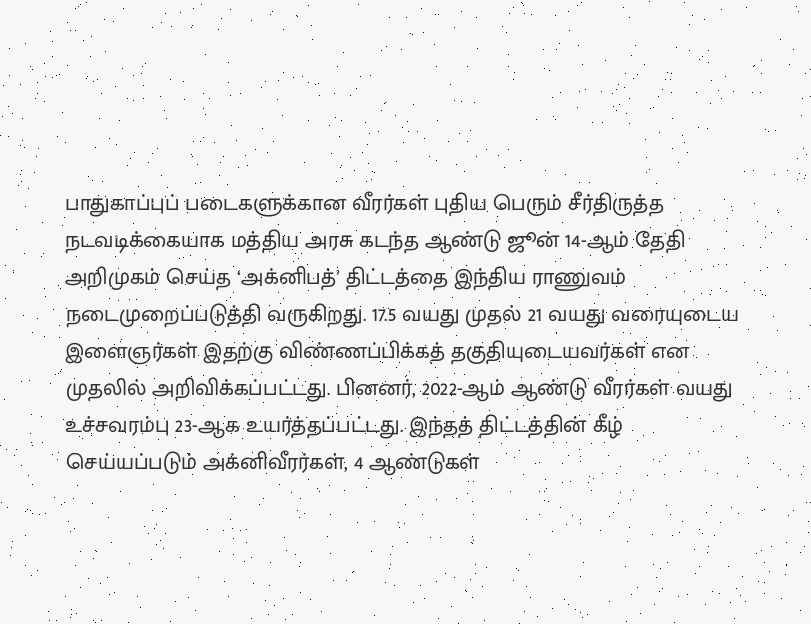பாதுகாப்புப் படைகளுக்கான வீரர்கள் புதிய பெரும் சீர்திருத்த நடவடிக்கையாக மத்திய அரசு கடந்த ஆண்டு ஜூன் 14-ஆம் தேதி அறிமுகம் செய்த ‘அக்னிபத்’ திட்டத்தை இந்திய ராணுவம் நடைமுறைப்படுத்தி வருகிறது. 17.5 வயது முதல் 21 வயது வரையுடைய இளைஞர்கள் இதற்கு விண்ணப்பிக்கத் தகுதியுடையவர்கள் என முதலில் அறிவிக்கப்பட்டது. பினனர், 2022-ஆம் ஆண்டு வீரர்கள் வயது உச்சவரம்பு 23-ஆக உயர்த்தப்பட்டது. இந்தத் திட்டத்தின் கீழ் செய்யப்படும் அக்னிவீரர்கள், 4 ஆண்டுகள்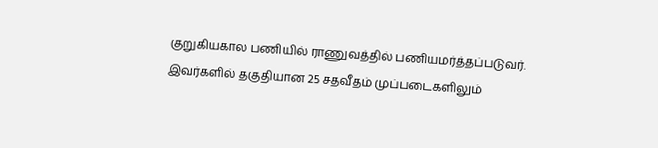குறுகியகால பணியில் ராணுவத்தில் பணியமர்த்தப்படுவர். இவர்களில் தகுதியான 25 சதவீதம் முப்படைகளிலும்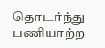தொடர்ந்து பணியாற்ற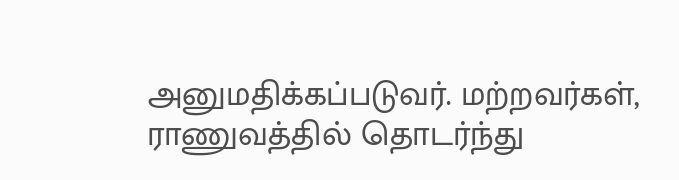அனுமதிக்கப்படுவர். மற்றவர்கள், ராணுவத்தில் தொடர்ந்து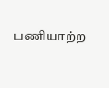பணியாற்ற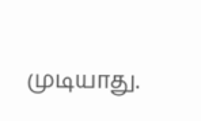முடியாது.